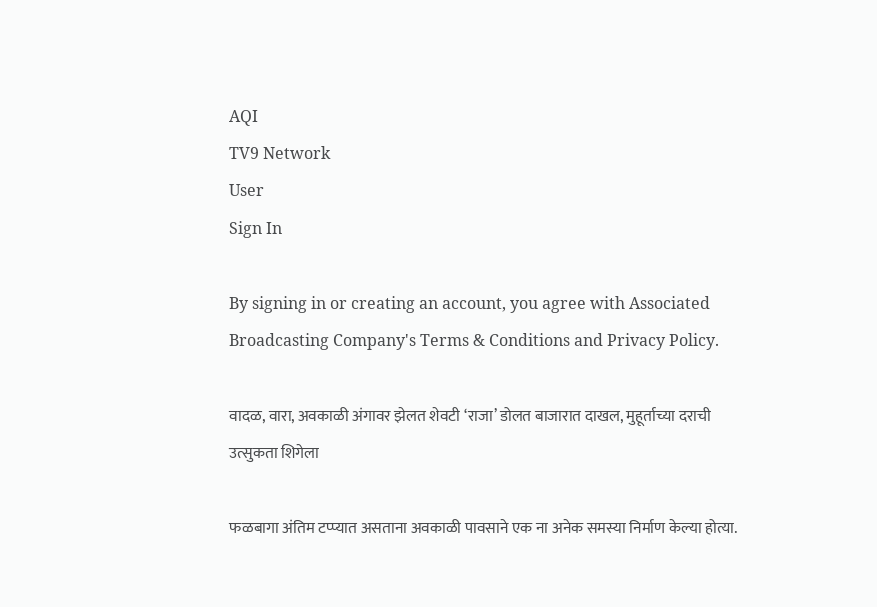AQI
TV9 Network
User
Sign In

By signing in or creating an account, you agree with Associated Broadcasting Company's Terms & Conditions and Privacy Policy.

वादळ, वारा, अवकाळी अंगावर झेलत शेवटी ‘राजा’ डोलत बाजारात दाखल, मुहूर्ताच्या दराची उत्सुकता शिगेला

फळबागा अंतिम टप्प्यात असताना अवकाळी पावसाने एक ना अनेक समस्या निर्माण केल्या होत्या.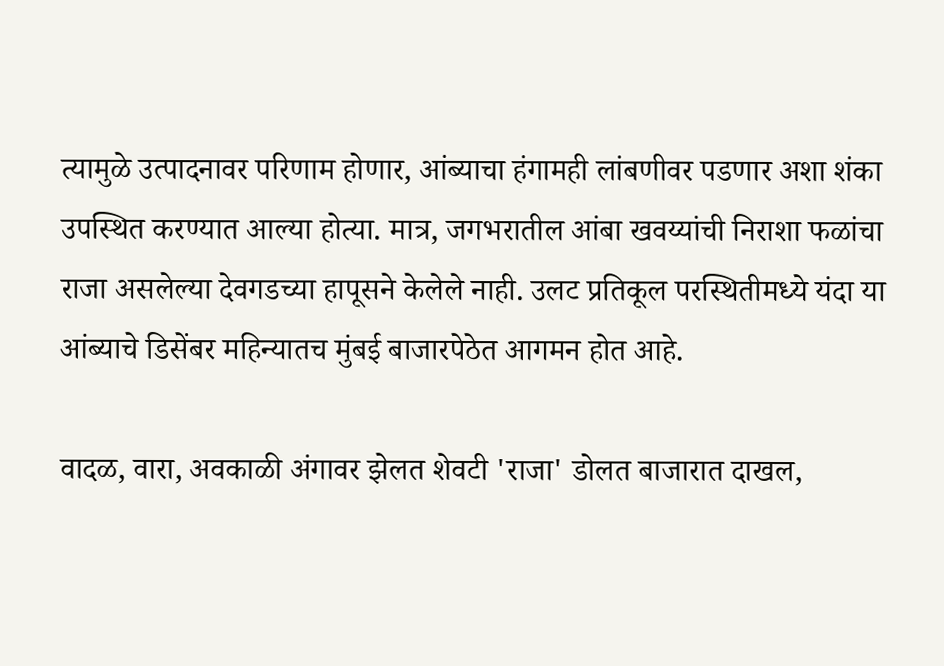त्यामुळे उत्पादनावर परिणाम होणार, आंब्याचा हंगामही लांबणीवर पडणार अशा शंका उपस्थित करण्यात आल्या होत्या. मात्र, जगभरातील आंबा खवय्यांची निराशा फळांचा राजा असलेल्या देवगडच्या हापूसने केलेले नाही. उलट प्रतिकूल परस्थितीमध्ये यंदा या आंब्याचे डिसेंबर महिन्यातच मुंबई बाजारपेठेत आगमन होत आहे.

वादळ, वारा, अवकाळी अंगावर झेलत शेवटी 'राजा' डोलत बाजारात दाखल,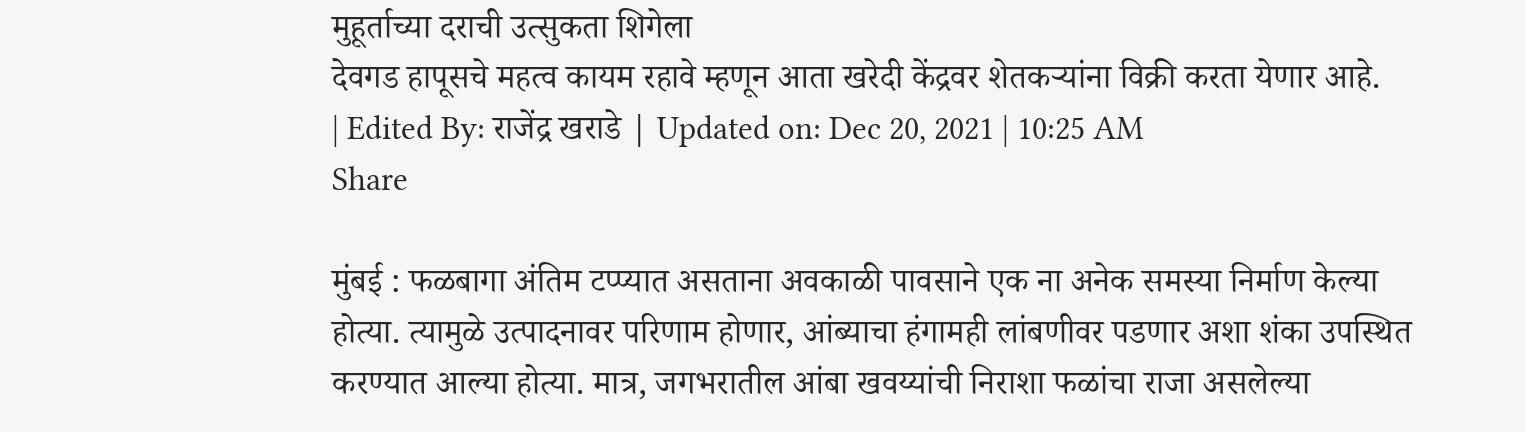मुहूर्ताच्या दराची उत्सुकता शिगेला
देवगड हापूसचे महत्व कायम रहावे म्हणून आता खरेदी केंद्रवर शेतकऱ्यांना विक्री करता येणार आहे.
| Edited By: राजेंद्र खराडे | Updated on: Dec 20, 2021 | 10:25 AM
Share

मुंबई : फळबागा अंतिम टप्प्यात असताना अवकाळी पावसाने एक ना अनेक समस्या निर्माण केल्या होत्या. त्यामुळे उत्पादनावर परिणाम होणार, आंब्याचा हंगामही लांबणीवर पडणार अशा शंका उपस्थित करण्यात आल्या होत्या. मात्र, जगभरातील आंबा खवय्यांची निराशा फळांचा राजा असलेल्या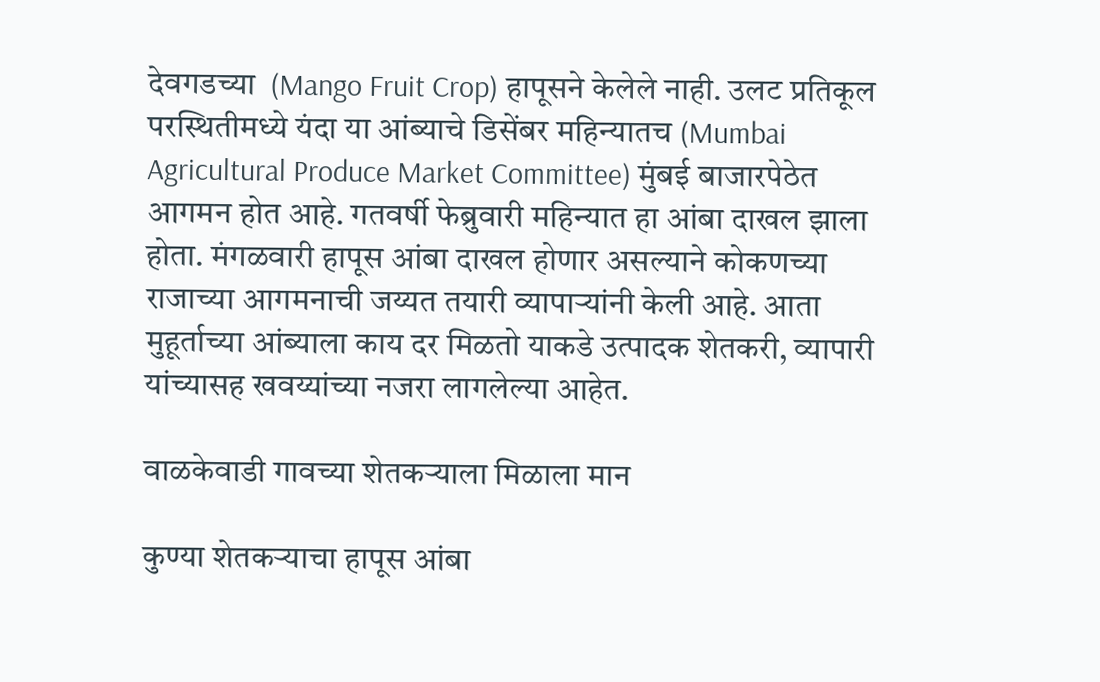देवगडच्या  (Mango Fruit Crop) हापूसने केलेले नाही. उलट प्रतिकूल परस्थितीमध्ये यंदा या आंब्याचे डिसेंबर महिन्यातच (Mumbai Agricultural Produce Market Committee) मुंबई बाजारपेठेत आगमन होत आहे. गतवर्षी फेब्रुवारी महिन्यात हा आंबा दाखल झाला होता. मंगळवारी हापूस आंबा दाखल होणार असल्याने कोकणच्या राजाच्या आगमनाची जय्यत तयारी व्यापाऱ्यांनी केली आहे. आता मुहूर्ताच्या आंब्याला काय दर मिळतो याकडे उत्पादक शेतकरी, व्यापारी यांच्यासह खवय्यांच्या नजरा लागलेल्या आहेत.

वाळकेवाडी गावच्या शेतकऱ्याला मिळाला मान

कुण्या शेतकऱ्याचा हापूस आंबा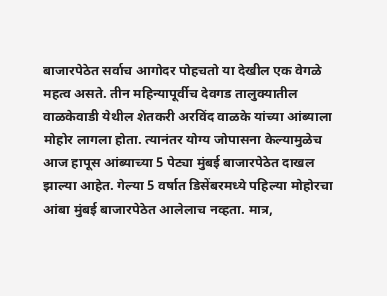बाजारपेठेत सर्वाच आगोदर पोहचतो या देखील एक वेगळे महत्व असते. तीन महिन्यापूर्वीच देवगड तालुक्यातील वाळकेवाडी येथील शेतकरी अरविंद वाळके यांच्या आंब्याला मोहोर लागला होता. त्यानंतर योग्य जोपासना केल्यामुळेच आज हापूस आंब्याच्या 5 पेट्या मुंबई बाजारपेठेत दाखल झाल्या आहेत. गेल्या 5 वर्षात डिसेंबरमध्ये पहिल्या मोहोरचा आंबा मुंबई बाजारपेठेत आलेलाच नव्हता. मात्र,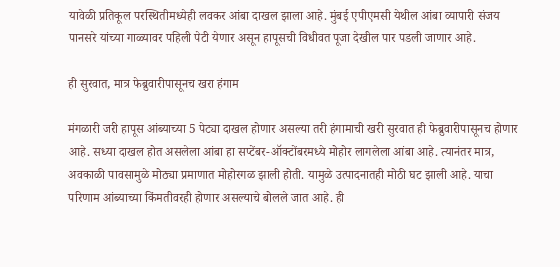यावेळी प्रतिकूल परस्थितीमध्येही लवकर आंबा दाखल झाला आहे. मुंबई एपीएमसी येथील आंबा व्यापारी संजय पानसरे यांच्या गाळ्यावर पहिली पेटी येणार असून हापूसची विधीवत पूजा देखील पार पडली जाणार आहे.

ही सुरवात, मात्र फेब्रुवारीपासूनच खरा हंगाम

मंगळारी जरी हापूस आंब्याच्या 5 पेट्या दाखल होणार असल्या तरी हंगामाची खरी सुरवात ही फेब्रुवारीपासूनच होणार आहे. सध्या दाखल होत असलेला आंबा हा सप्टेंबर-ऑक्टोंबरमध्ये मोहोर लागलेला आंबा आहे. त्यानंतर मात्र, अवकाळी पावसामुळे मोठ्या प्रमाणात मोहोरगळ झाली होती. यामुळे उत्पादनातही मोठी घट झाली आहे. याचा परिणाम आंब्याच्या किंमतीवरही होणार असल्याचे बोलले जात आहे. ही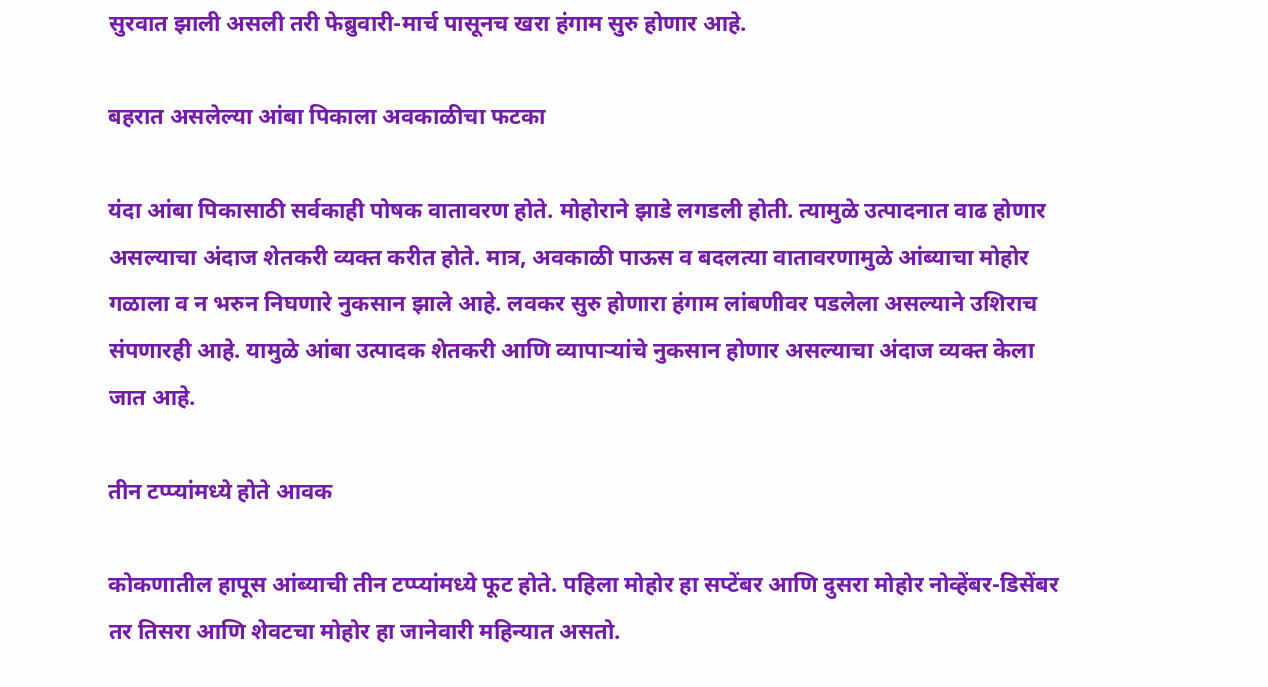सुरवात झाली असली तरी फेब्रुवारी-मार्च पासूनच खरा हंगाम सुरु होणार आहे.

बहरात असलेल्या आंबा पिकाला अवकाळीचा फटका

यंदा आंबा पिकासाठी सर्वकाही पोषक वातावरण होते. मोहोराने झाडे लगडली होती. त्यामुळे उत्पादनात वाढ होणार असल्याचा अंदाज शेतकरी व्यक्त करीत होते. मात्र, अवकाळी पाऊस व बदलत्या वातावरणामुळे आंब्याचा मोहोर गळाला व न भरुन निघणारे नुकसान झाले आहे. लवकर सुरु होणारा हंगाम लांबणीवर पडलेला असल्याने उशिराच संपणारही आहे. यामुळे आंबा उत्पादक शेतकरी आणि व्यापाऱ्यांचे नुकसान होणार असल्याचा अंदाज व्यक्त केला जात आहे.

तीन टप्प्यांमध्ये होते आवक

कोकणातील हापूस आंब्याची तीन टप्प्यांमध्ये फूट होते. पहिला मोहोर हा सप्टेंबर आणि दुसरा मोहोर नोव्हेंबर-डिसेंबर तर तिसरा आणि शेवटचा मोहोर हा जानेवारी महिन्यात असतो.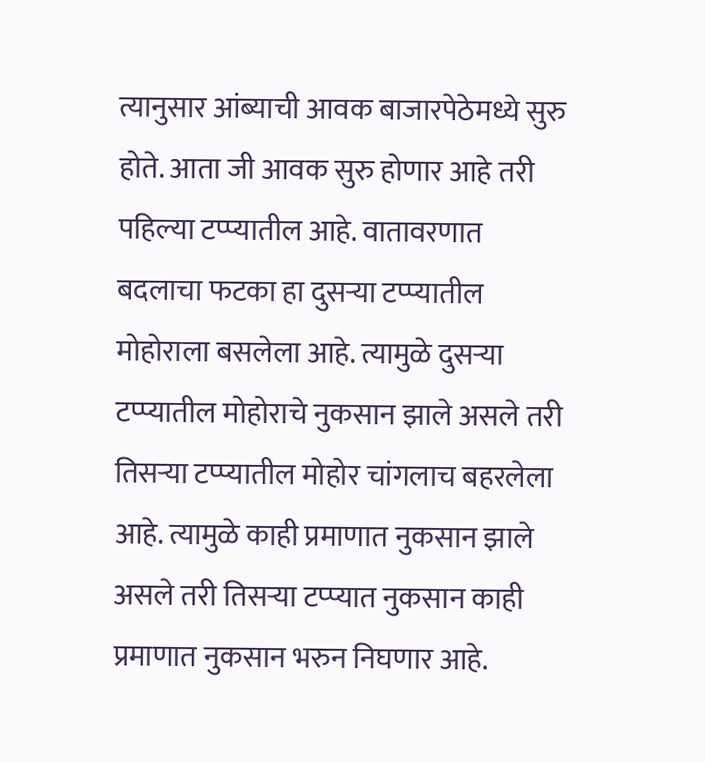त्यानुसार आंब्याची आवक बाजारपेठेमध्ये सुरु होते. आता जी आवक सुरु होणार आहे तरी पहिल्या टप्प्यातील आहे. वातावरणात बदलाचा फटका हा दुसऱ्या टप्प्यातील मोहोराला बसलेला आहे. त्यामुळे दुसऱ्या टप्प्यातील मोहोराचे नुकसान झाले असले तरी तिसऱ्या टप्प्यातील मोहोर चांगलाच बहरलेला आहे. त्यामुळे काही प्रमाणात नुकसान झाले असले तरी तिसऱ्या टप्प्यात नुकसान काही प्रमाणात नुकसान भरुन निघणार आहे.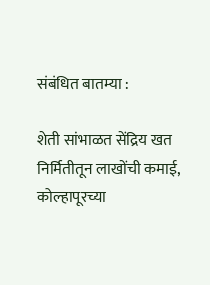संबंधित बातम्या :

शेती सांभाळत सेंद्रिय खत निर्मितीतून लाखोंची कमाई, कोल्हापूरच्या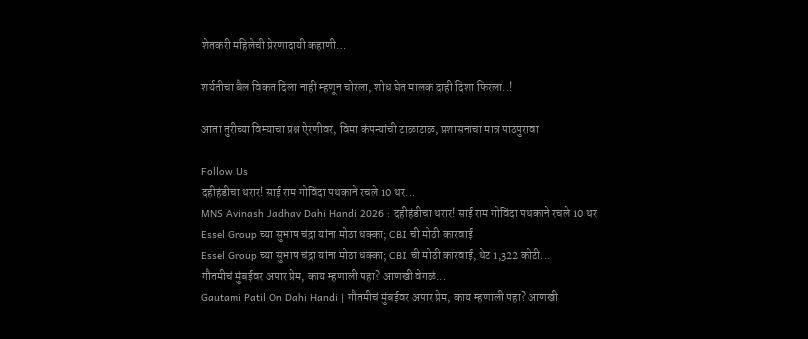शेतकरी महिलेची प्रेरणादायी कहाणी…

शर्यतीचा बैल विकत दिला नाही म्हणून चोरला, शोध घेत मालक दाही दिशा फिरला..!

आता तुरीच्या विम्याचा प्रश्न ऐरणीवर, विमा कंपन्यांची टाळाटाळ, प्रशासनाचा मात्र पाठपुरावा

Follow Us
दहीहंडीचा थरार! साई राम गोविंदा पथकाने रचले 10 थर...
MNS Avinash Jadhav Dahi Handi 2026 : दहीहंडीचा थरार! साई राम गोविंदा पथकाने रचले 10 थर
Essel Group च्या सुभाष चंद्रा यांना मोठा धक्का; CBI ची मोठी कारवाई
Essel Group च्या सुभाष चंद्रा यांना मोठा धक्का; CBI ची मोठी कारवाई, थेट 1,322 कोटी...
गौतमीचं मुंबईवर अपार प्रेम, काय म्हणाली पहा? आणखी वेगळं...
Gautami Patil On Dahi Handi | गौतमीचं मुंबईवर अपार प्रेम, काय म्हणाली पहा? आणखी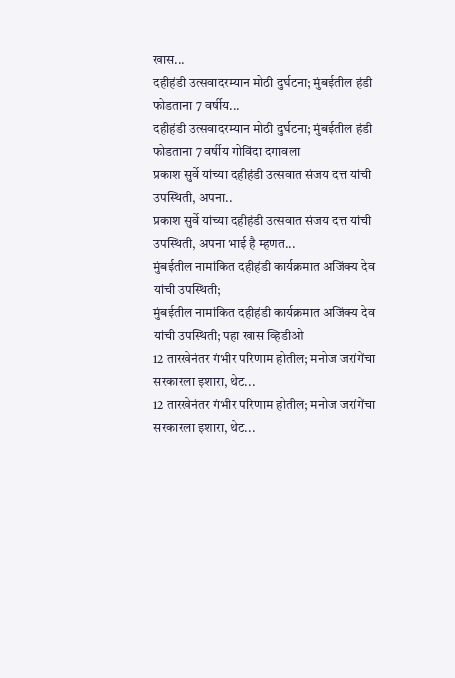खास...
दहीहंडी उत्सवादरम्यान मोठी दुर्घटना; मुंबईतील हंडी फोडताना 7 वर्षीय...
दहीहंडी उत्सवादरम्यान मोठी दुर्घटना; मुंबईतील हंडी फोडताना 7 वर्षीय गोविंदा दगावला
प्रकाश सुर्वे यांच्या दहीहंडी उत्सवात संजय दत्त यांची उपस्थिती, अपना..
प्रकाश सुर्वे यांच्या दहीहंडी उत्सवात संजय दत्त यांची उपस्थिती, अपना भाई है म्हणत...
मुंबईतील नामांकित दहीहंडी कार्यक्रमात अजिंक्य देव यांची उपस्थिती;
मुंबईतील नामांकित दहीहंडी कार्यक्रमात अजिंक्य देव यांची उपस्थिती; पहा खास व्हिडीओ
12 तारखेनंतर गंभीर परिणाम होतील; मनोज जरांगेंचा सरकारला इशारा, थेट...
12 तारखेनंतर गंभीर परिणाम होतील; मनोज जरांगेंचा सरकारला इशारा, थेट...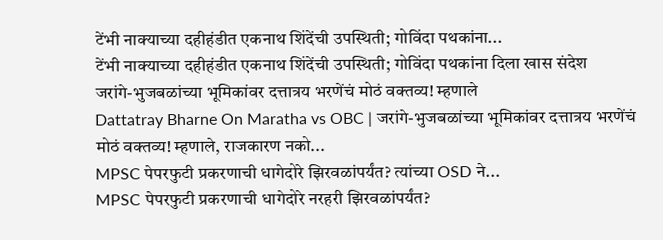टेंभी नाक्याच्या दहीहंडीत एकनाथ शिंदेंची उपस्थिती; गोविंदा पथकांना...
टेंभी नाक्याच्या दहीहंडीत एकनाथ शिंदेंची उपस्थिती; गोविंदा पथकांना दिला खास संदेश
जरांगे-भुजबळांच्या भूमिकांवर दत्तात्रय भरणेंचं मोठं वक्तव्य! म्हणाले
Dattatray Bharne On Maratha vs OBC | जरांगे-भुजबळांच्या भूमिकांवर दत्तात्रय भरणेंचं मोठं वक्तव्य! म्हणाले, राजकारण नको...
MPSC पेपरफुटी प्रकरणाची धागेदोरे झिरवळांपर्यंत? त्यांच्या OSD ने...
MPSC पेपरफुटी प्रकरणाची धागेदोरे नरहरी झिरवळांपर्यंत?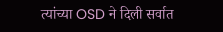त्यांच्या OSD ने दिली सर्वात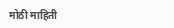मोठी माहिती